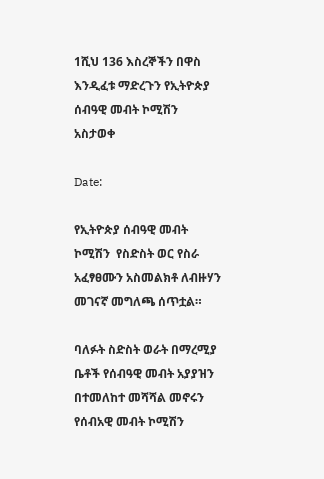1ሺህ 136 እስረኞችን በዋስ እንዲፈቱ ማድረጉን የኢትዮጵያ ሰብዓዊ መብት ኮሚሽን አስታወቀ

Date:

የኢትዮጵያ ሰብዓዊ መብት ኮሚሽን  የስድስት ወር የስራ አፈፃፀሙን አስመልክቶ ለብዙሃን መገናኛ መግለጫ ሰጥቷል።

ባለፉት ስድስት ወራት በማረሚያ ቤቶች የሰብዓዊ መብት አያያዝን በተመለከተ መሻሻል መኖሩን የሰብአዊ መብት ኮሚሽን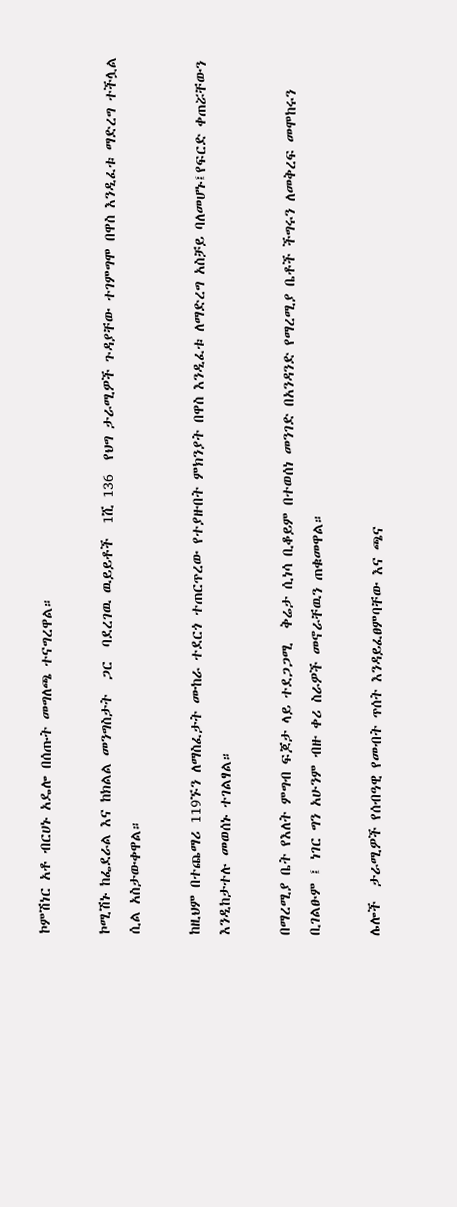ኮምሽነር አቶ ብርሀኑ አዴሎ በሰጡት መግለጫ ተናግረዋል።

ኮሚሽኑ ከፌደራል እና ከክልል መንግስታት  ጋር  ባደረገዉ ዉይይቶች  1ሺ 136  የህግ ታራሚዎች ጉዳያቸው ተገምግሞ በዋስ እንዲፈቱ ማድረግ ተችሏል ሲል አስታውቀዋል።

ከዚህም በተጨማሪ 119ኙን ለማስፈታት ሙከራ ተደርጎ ተጠርጥረው የተያዙበት ምክንያት በዋስ እንዲፈቱ ለማድረግ አስቻይ ባለመሆኑ፤የፍርድ ቀጠሯቸውን እንዲከታተሉ መወሰኑ ተገልፃል።

በማረሚያ ቤት የእለት ምግብ ፍጆታ ላይ ተደጋጋሚ  ቅሬታ ሲነሳ ቢቆይም በተወሰነ መንገድ በአንዳንድ የማረሚያ ቤቶች ችግሩን ለመቅረፍ መሞከሩን ቢገልፁም ፤ ነገር ግን አሁንም ብዙ ቀሪ ስራዎች መኖራቸዉን ጠቁመዋል።

ሌሎች  ታራሚዎች የሰብዓዊ የመብት ጥሰት እንዳይፈፀምባቸው እና ጫና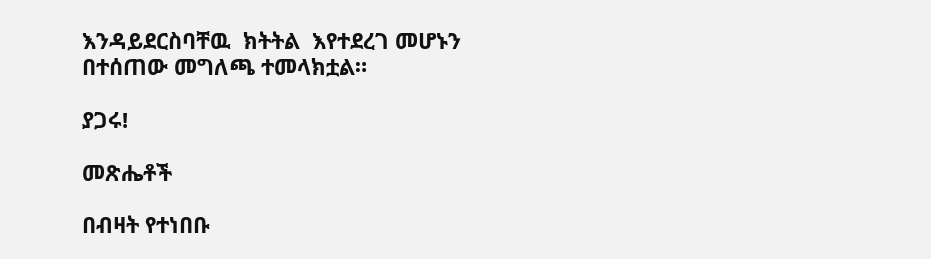እንዳይደርስባቸዉ  ክትትል  እየተደረገ መሆኑን በተሰጠው መግለጫ ተመላክቷል።

ያጋሩ!

መጽሔቶች

በብዛት የተነበቡ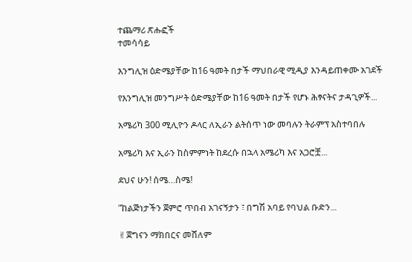ተጨማሪ ጽሑፎች
ተመሳሳይ

እንግሊዝ ዕድሜያቸው ከ16 ዓመት በታች ማህበራዊ ሚዲያ እንዳይጠቀሙ አገደች

የእንግሊዝ መንግሥት ዕድሜያቸው ከ16 ዓመት በታች የሆኑ ሕፃናትና ታዳጊዎች...

አሜሪካ 300 ሚሊዮን ዶላር ለኢራን ልትሰጥ ነው መባሉን ትራምፕ አስተባበሉ

አሜሪካ እና ኢራን ከስምምነት ከደረሱ በኋላ አሜሪካ እና አጋሮቿ...

ደህና ሁን! ሰሜ…ስሜ!

“ከልጅነታችን ጀምሮ ጥበብ አገናኝታን ፣ በግሽ አባይ የባህል ቡድን...

✌ጀግናን ማክበርና መሸለም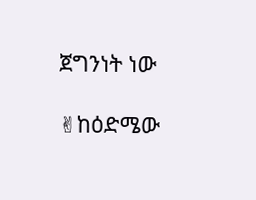ጀግንነት ነው

✌ከዕድሜው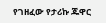የገዘፈው የታሪኩ ጁዋር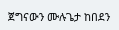ጀግናውን ሙሉጌታ ከበደን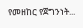የመዘከር የጀግንነት...